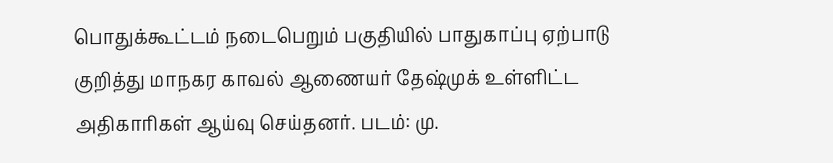பொதுக்கூட்டம் நடைபெறும் பகுதியில் பாதுகாப்பு ஏற்பாடு குறித்து மாநகர காவல் ஆணையர் தேஷ்முக் உள்ளிட்ட அதிகாரிகள் ஆய்வு செய்தனர். படம்: மு.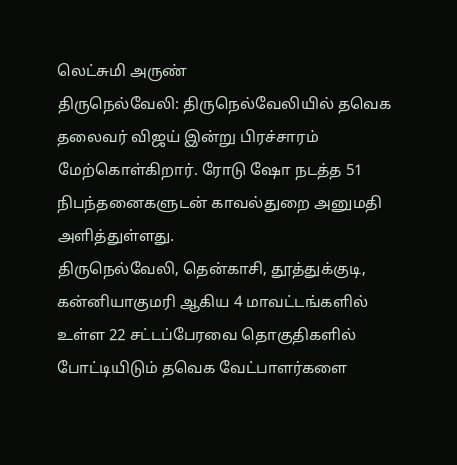லெட்சுமி அருண்
திருநெல்வேலி: திருநெல்வேலியில் தவெக தலைவர் விஜய் இன்று பிரச்சாரம் மேற்கொள்கிறார். ரோடு ஷோ நடத்த 51 நிபந்தனைகளுடன் காவல்துறை அனுமதி அளித்துள்ளது.
திருநெல்வேலி, தென்காசி, தூத்துக்குடி, கன்னியாகுமரி ஆகிய 4 மாவட்டங்களில் உள்ள 22 சட்டப்பேரவை தொகுதிகளில் போட்டியிடும் தவெக வேட்பாளர்களை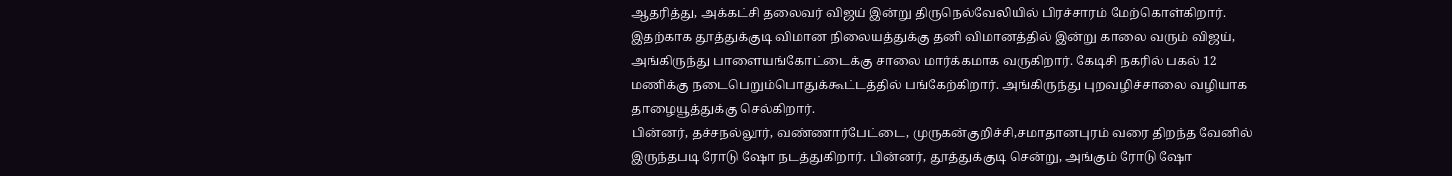ஆதரித்து, அக்கட்சி தலைவர் விஜய் இன்று திருநெல்வேலியில் பிரச்சாரம் மேற்கொள்கிறார்.
இதற்காக தூத்துக்குடி விமான நிலையத்துக்கு தனி விமானத்தில் இன்று காலை வரும் விஜய், அங்கிருந்து பாளையங்கோட்டைக்கு சாலை மார்க்கமாக வருகிறார். கேடிசி நகரில் பகல் 12 மணிக்கு நடைபெறும்பொதுக்கூட்டத்தில் பங்கேற்கிறார். அங்கிருந்து புறவழிச்சாலை வழியாக தாழையூத்துக்கு செல்கிறார்.
பின்னர், தச்சநல்லூர், வண்ணார்பேட்டை, முருகன்குறிச்சி,சமாதானபுரம் வரை திறந்த வேனில் இருந்தபடி ரோடு ஷோ நடத்துகிறார். பின்னர், தூத்துக்குடி சென்று, அங்கும் ரோடு ஷோ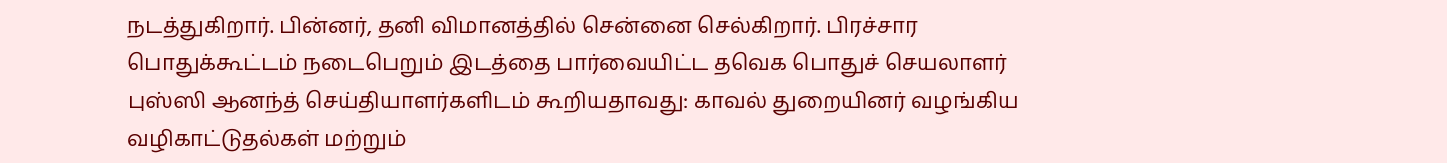நடத்துகிறார். பின்னர், தனி விமானத்தில் சென்னை செல்கிறார். பிரச்சார பொதுக்கூட்டம் நடைபெறும் இடத்தை பார்வையிட்ட தவெக பொதுச் செயலாளர் புஸ்ஸி ஆனந்த் செய்தியாளர்களிடம் கூறியதாவது: காவல் துறையினர் வழங்கிய வழிகாட்டுதல்கள் மற்றும்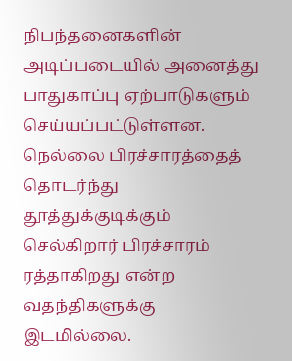நிபந்தனைகளின் அடிப்படையில் அனைத்து பாதுகாப்பு ஏற்பாடுகளும் செய்யப்பட்டுள்ளன.
நெல்லை பிரச்சாரத்தைத் தொடர்ந்து தூத்துக்குடிக்கும் செல்கிறார் பிரச்சாரம் ரத்தாகிறது என்ற வதந்திகளுக்கு இடமில்லை.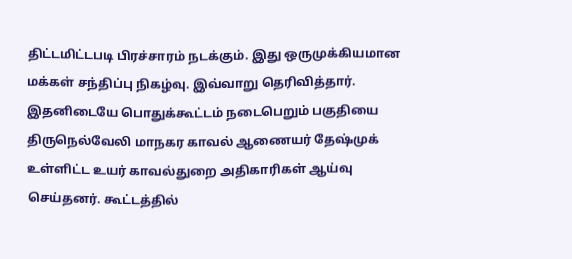திட்டமிட்டபடி பிரச்சாரம் நடக்கும். இது ஒருமுக்கியமான மக்கள் சந்திப்பு நிகழ்வு. இவ்வாறு தெரிவித்தார்.
இதனிடையே பொதுக்கூட்டம் நடைபெறும் பகுதியை திருநெல்வேலி மாநகர காவல் ஆணையர் தேஷ்முக் உள்ளிட்ட உயர் காவல்துறை அதிகாரிகள் ஆய்வு செய்தனர். கூட்டத்தில்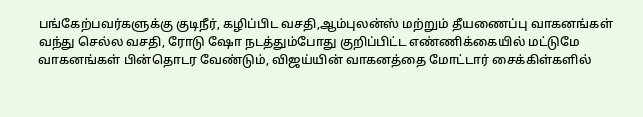பங்கேற்பவர்களுக்கு குடிநீர், கழிப்பிட வசதி,ஆம்புலன்ஸ் மற்றும் தீயணைப்பு வாகனங்கள் வந்து செல்ல வசதி, ரோடு ஷோ நடத்தும்போது குறிப்பிட்ட எண்ணிக்கையில் மட்டுமே வாகனங்கள் பின்தொடர வேண்டும், விஜய்யின் வாகனத்தை மோட்டார் சைக்கிள்களில்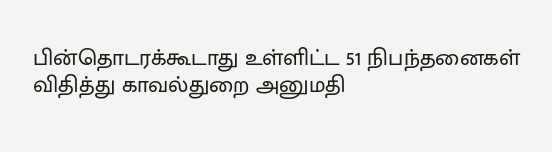பின்தொடரக்கூடாது உள்ளிட்ட 51 நிபந்தனைகள் விதித்து காவல்துறை அனுமதி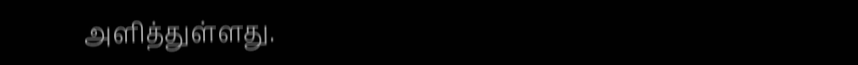அளித்துள்ளது.